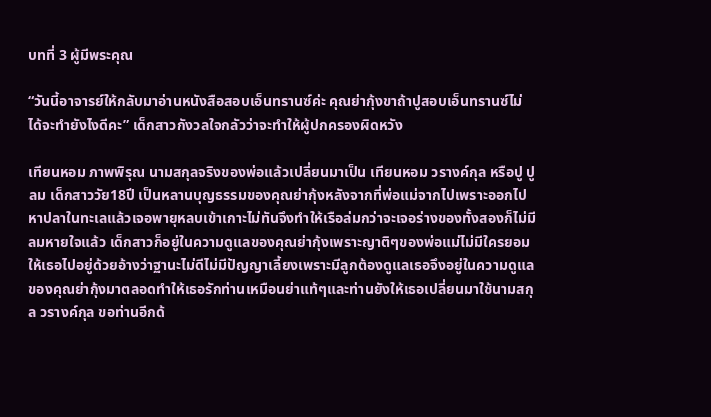บทที่ 3 ผู้มีพระคุณ

“วันนี้อาจารย์ให้กลับมาอ่านหนังสือสอบเอ็นทรานซ์ค่ะ คุณย่ากุ้งขาถ้าปูสอบเอ็นทรานซ์ไม่ได้จะทำยังไงดีคะ” เด็กสาวกังวลใจกลัวว่าจะทำให้ผู้ปกครองผิดหวัง

เทียนหอม ภาพพิรุณ นามสกุลจริงของพ่อแล้วเปลี่ยนมาเป็น เทียนหอม วรางค์กุล หรือปู ปูลม เด็กสาววัย18ปี เป็นหลานบุญธรรมของคุณย่ากุ้งหลังจากที่พ่อแม่จากไปเพราะออกไปหาปลาในทะเลแล้วเจอพายุหลบเข้าเกาะไม่ทันจึงทำให้เรือล่มกว่าจะเจอร่างของทั้งสองก็ไม่มีลมหายใจแล้ว เด็กสาวก็อยู่ในความดูแลของคุณย่ากุ้งเพราะญาติๆของพ่อแม่ไม่มีใครยอมให้เธอไปอยู่ด้วยอ้างว่าฐานะไม่ดีไม่มีปัญญาเลี้ยงเพราะมีลูกต้องดูแลเธอจึงอยู่ในความดูแลของคุณย่ากุ้งมาตลอดทำให้เธอรักท่านเหมือนย่าแท้ๆและท่านยังให้เธอเปลี่ยนมาใช้นามสกุล วรางค์กุล ขอท่านอีกด้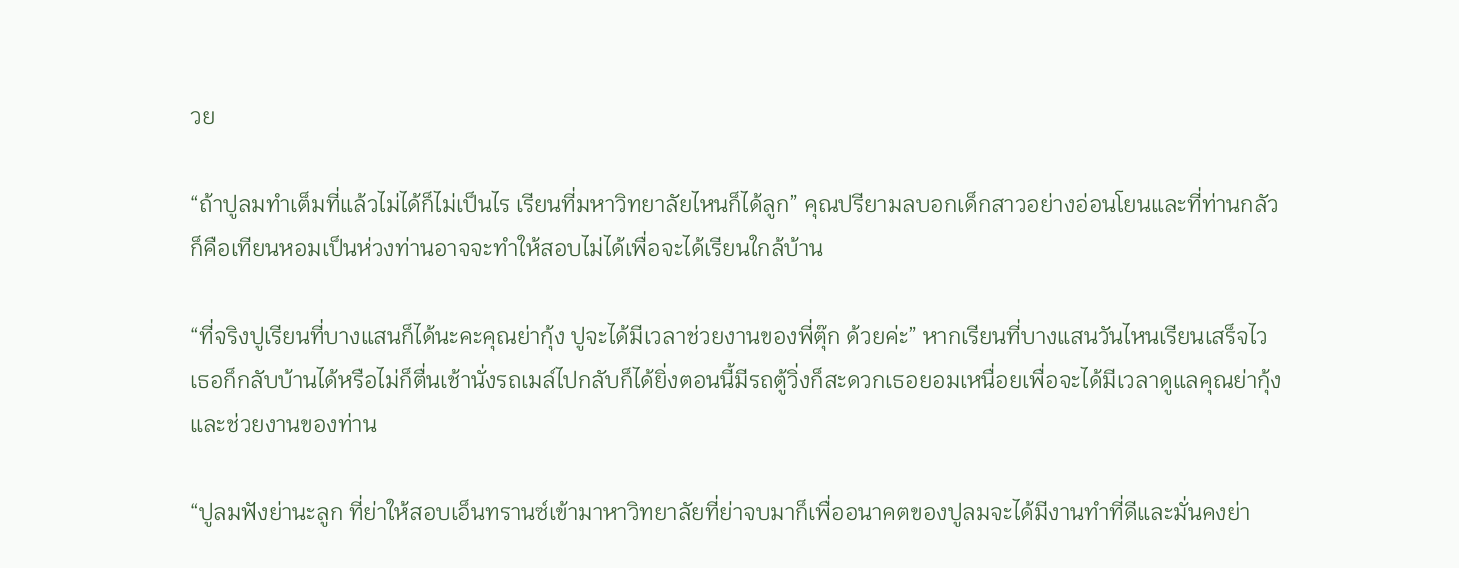วย

“ถ้าปูลมทำเต็มที่แล้วไม่ได้ก็ไม่เป็นไร เรียนที่มหาวิทยาลัยไหนก็ได้ลูก” คุณปรียามลบอกเด็กสาวอย่างอ่อนโยนและที่ท่านกลัวก็คือเทียนหอมเป็นห่วงท่านอาจจะทำให้สอบไม่ได้เพื่อจะได้เรียนใกล้บ้าน

“ที่จริงปูเรียนที่บางแสนก็ได้นะคะคุณย่ากุ้ง ปูจะได้มีเวลาช่วยงานของพี่ตุ๊ก ด้วยค่ะ” หากเรียนที่บางแสนวันไหนเรียนเสร็จไวเธอก็กลับบ้านได้หรือไม่ก็ตื่นเช้านั่งรถเมล์ไปกลับก็ได้ยิ่งตอนนี้มีรถตู้วิ่งก็สะดวกเธอยอมเหนื่อยเพื่อจะได้มีเวลาดูแลคุณย่ากุ้งและช่วยงานของท่าน

“ปูลมฟังย่านะลูก ที่ย่าให้สอบเอ็นทรานซ์เข้ามาหาวิทยาลัยที่ย่าจบมาก็เพื่ออนาคตของปูลมจะได้มีงานทำที่ดีและมั่นคงย่า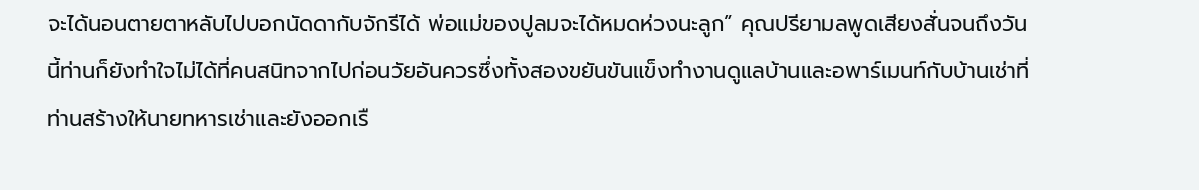จะได้นอนตายตาหลับไปบอกนัดดากับจักรีได้ พ่อแม่ของปูลมจะได้หมดห่วงนะลูก” คุณปรียามลพูดเสียงสั่นจนถึงวันนี้ท่านก็ยังทำใจไม่ได้ที่คนสนิทจากไปก่อนวัยอันควรซึ่งทั้งสองขยันขันแข็งทำงานดูแลบ้านและอพาร์เมนท์กับบ้านเช่าที่ท่านสร้างให้นายทหารเช่าและยังออกเรื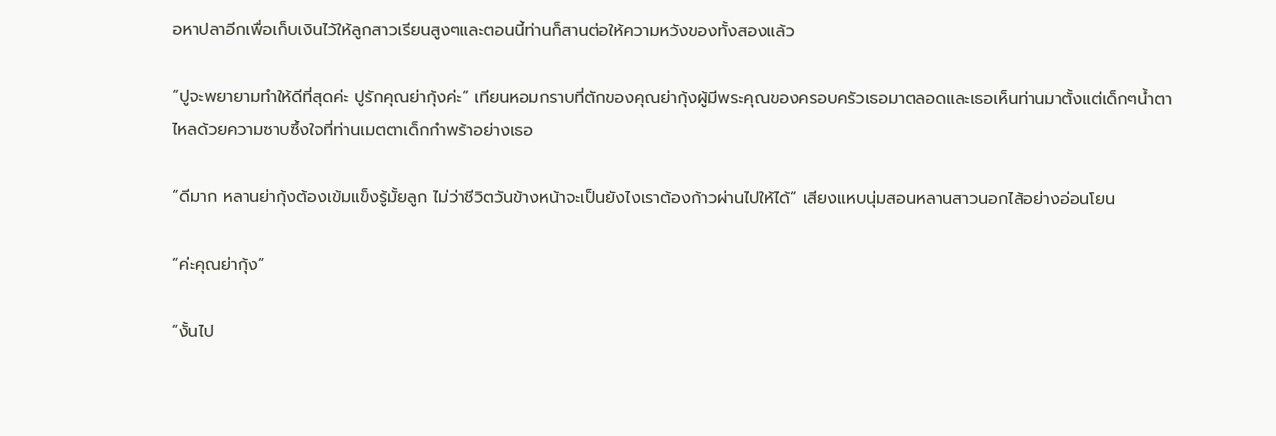อหาปลาอีกเพื่อเก็บเงินไว้ให้ลูกสาวเรียนสูงๆและตอนนี้ท่านก็สานต่อให้ความหวังของทั้งสองแล้ว

“ปูจะพยายามทำให้ดีที่สุดค่ะ ปูรักคุณย่ากุ้งค่ะ” เทียนหอมกราบที่ตักของคุณย่ากุ้งผู้มีพระคุณของครอบครัวเธอมาตลอดและเธอเห็นท่านมาตั้งแต่เด็กๆน้ำตาไหลด้วยความซาบซึ้งใจที่ท่านเมตตาเด็กกำพร้าอย่างเธอ

“ดีมาก หลานย่ากุ้งต้องเข้มแข็งรู้มั้ยลูก ไม่ว่าชีวิตวันข้างหน้าจะเป็นยังไงเราต้องก้าวผ่านไปให้ได้” เสียงแหบนุ่มสอนหลานสาวนอกไส้อย่างอ่อนโยน

“ค่ะคุณย่ากุ้ง”

“งั้นไป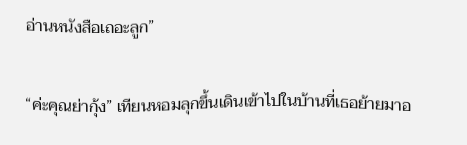อ่านหนังสือเถอะลูก”

“ค่ะคุณย่ากุ้ง” เทียนหอมลุกขึ้นเดินเข้าไปในบ้านที่เธอย้ายมาอ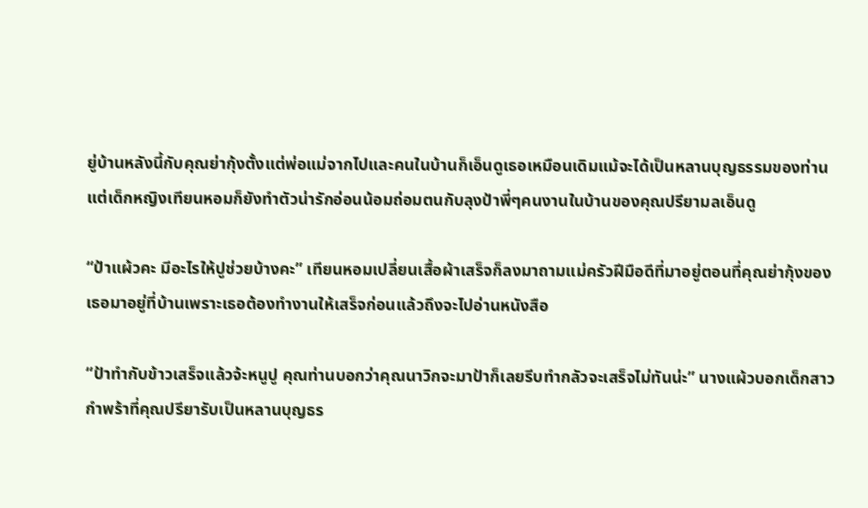ยู่บ้านหลังนี้กับคุณย่ากุ้งตั้งแต่พ่อแม่จากไปและคนในบ้านก็เอ็นดูเธอเหมือนเดิมแม้จะได้เป็นหลานบุญธรรมของท่านแต่เด็กหญิงเทียนหอมก็ยังทำตัวน่ารักอ่อนน้อมถ่อมตนกับลุงป้าพี่ๆคนงานในบ้านของคุณปรียามลเอ็นดู

“ป้าแผ้วคะ มีอะไรให้ปูช่วยบ้างคะ” เทียนหอมเปลี่ยนเสื้อผ้าเสร็จก็ลงมาถามแม่ครัวฝีมือดีที่มาอยู่ตอนที่คุณย่ากุ้งของเธอมาอยู่ที่บ้านเพราะเธอต้องทำงานให้เสร็จก่อนแล้วถึงจะไปอ่านหนังสือ

“ป้าทำกับข้าวเสร็จแล้วจ้ะหนูปู คุณท่านบอกว่าคุณนาวิกจะมาป้าก็เลยรีบทำกลัวจะเสร็จไม่ทันน่ะ” นางแผ้วบอกเด็กสาวกำพร้าที่คุณปรียารับเป็นหลานบุญธร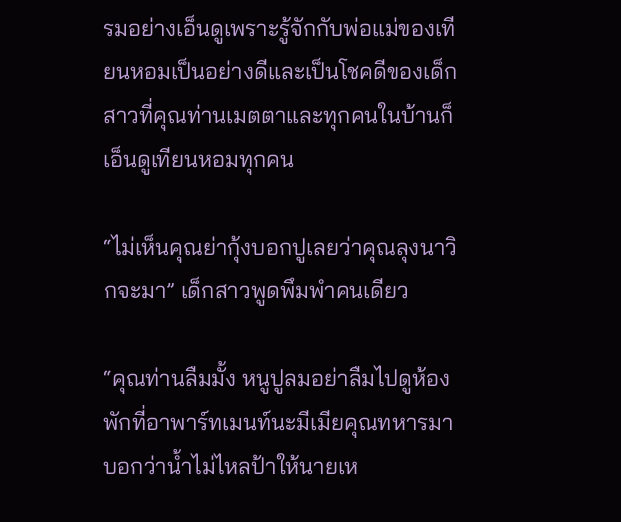รมอย่างเอ็นดูเพราะรู้จักกับพ่อแม่ของเทียนหอมเป็นอย่างดีและเป็นโชคดีของเด็กสาวที่คุณท่านเมตตาและทุกคนในบ้านก็เอ็นดูเทียนหอมทุกคน

“ไม่เห็นคุณย่ากุ้งบอกปูเลยว่าคุณลุงนาวิกจะมา” เด็กสาวพูดพึมพำคนเดียว

“คุณท่านลืมมั้ง หนูปูลมอย่าลืมไปดูห้องพักที่อาพาร์ทเมนท์นะมีเมียคุณทหารมาบอกว่าน้ำไม่ไหลป้าให้นายเห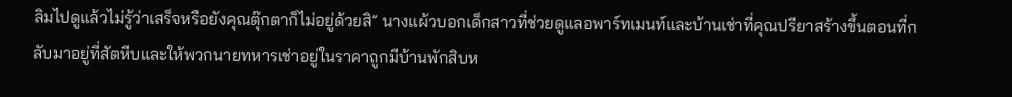ลิมไปดูแล้วไม่รู้ว่าเสร็จหรือยังคุณตุ๊กตาก็ไม่อยู่ด้วยสิ” นางแผ้วบอกเด็กสาวที่ช่วยดูแลอพาร์ทเมนท์และบ้านเช่าที่คุณปรียาสร้างขึ้นตอนที่กลับมาอยู่ที่สัตหีบและให้พวกนายทหารเช่าอยู่ในราคาถูกมีบ้านพักสิบห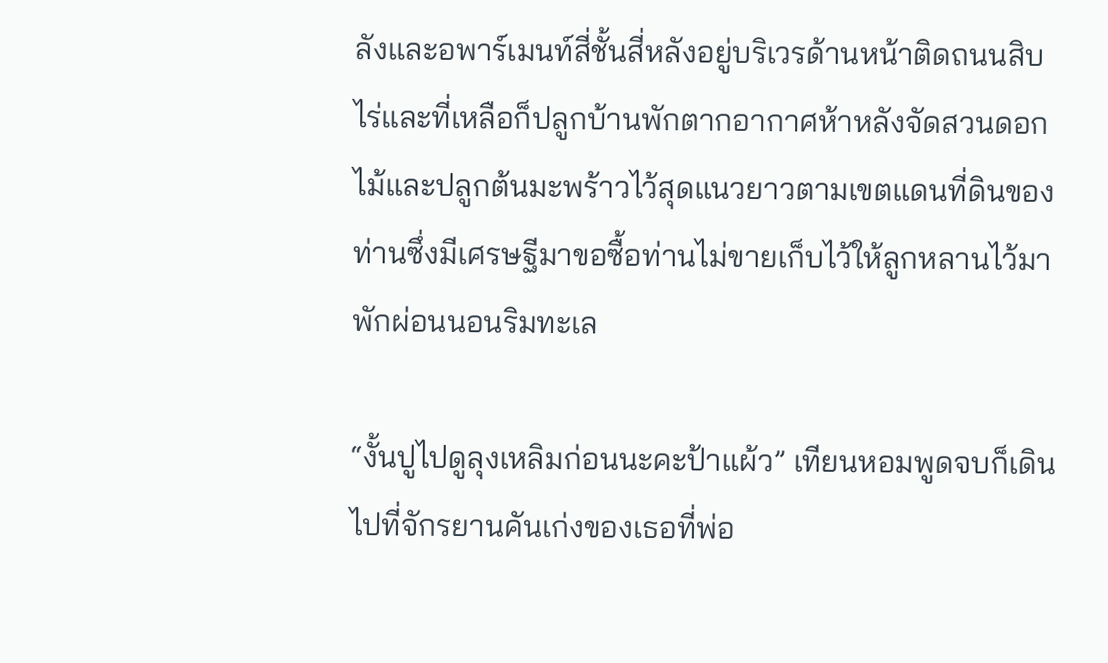ลังและอพาร์เมนท์สี่ชั้นสี่หลังอยู่บริเวรด้านหน้าติดถนนสิบไร่และที่เหลือก็ปลูกบ้านพักตากอากาศห้าหลังจัดสวนดอกไม้และปลูกต้นมะพร้าวไว้สุดแนวยาวตามเขตแดนที่ดินของท่านซึ่งมีเศรษฐีมาขอซื้อท่านไม่ขายเก็บไว้ให้ลูกหลานไว้มาพักผ่อนนอนริมทะเล

“งั้นปูไปดูลุงเหลิมก่อนนะคะป้าแผ้ว” เทียนหอมพูดจบก็เดินไปที่จักรยานคันเก่งของเธอที่พ่อ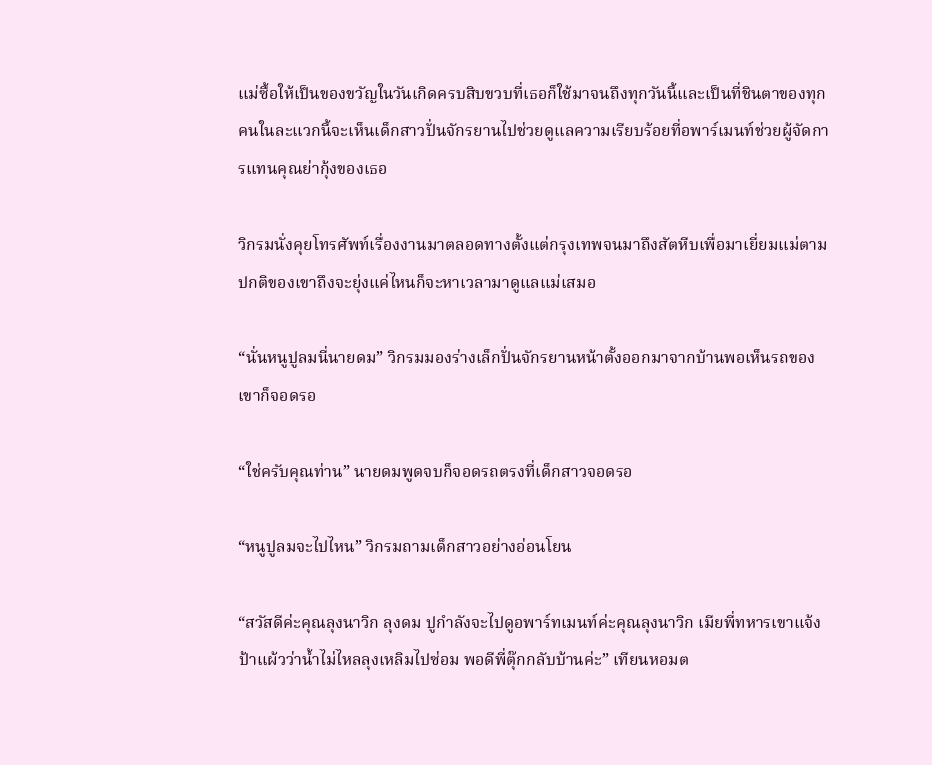แม่ซื้อให้เป็นของขวัญในวันเกิดครบสิบขวบที่เธอก็ใช้มาจนถึงทุกวันนี้และเป็นที่ชินตาของทุกคนในละแวกนี้จะเห็นเด็กสาวปั่นจักรยานไปช่วยดูแลความเรียบร้อยที่อพาร์เมนท์ช่วยผู้จัดการแทนคุณย่ากุ้งของเธอ

วิกรมนั่งคุยโทรศัพท์เรื่องงานมาตลอดทางตั้งแต่กรุงเทพจนมาถึงสัตหีบเพื่อมาเยี่ยมแม่ตามปกติของเขาถึงจะยุ่งแค่ไหนก็จะหาเวลามาดูแลแม่เสมอ

“นั่นหนูปูลมนี่นายดม” วิกรมมองร่างเล็กปั่นจักรยานหน้าตั้งออกมาจากบ้านพอเห็นรถของเขาก็จอดรอ

“ใช่ครับคุณท่าน” นายดมพูดจบก็จอดรถตรงที่เด็กสาวจอดรอ

“หนูปูลมจะไปไหน” วิกรมถามเด็กสาวอย่างอ่อนโยน

“สวัสดีค่ะคุณลุงนาวิก ลุงดม ปูกำลังจะไปดูอพาร์ทเมนท์ค่ะคุณลุงนาวิก เมียพี่ทหารเขาแจ้งป้าแผ้วว่าน้ำไม่ไหลลุงเหลิมไปซ่อม พอดีพี่ตุ๊กกลับบ้านค่ะ” เทียนหอมต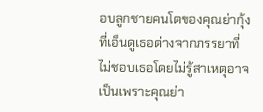อบลูกชายคนโตของคุณย่ากุ้งที่เอ็นดูเธอต่างจากภรรยาที่ไม่ชอบเธอโดยไม่รู้สาเหตุอาจเป็นเพราะคุณย่า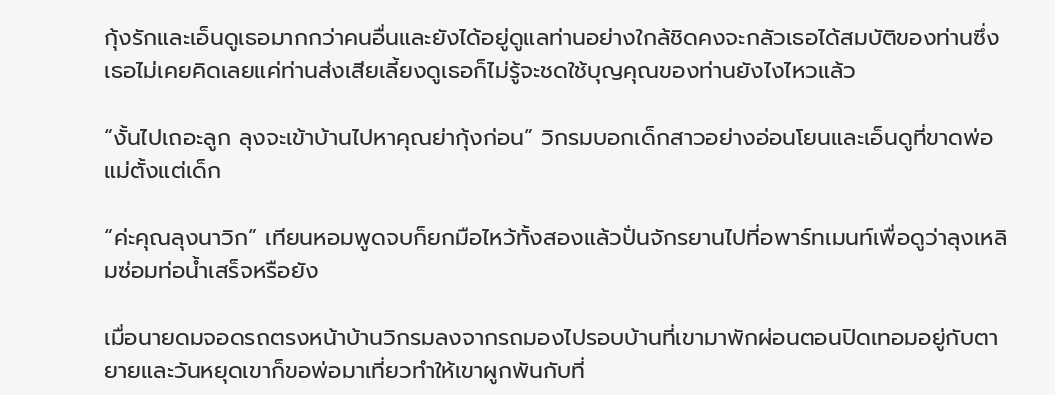กุ้งรักและเอ็นดูเธอมากกว่าคนอื่นและยังได้อยู่ดูแลท่านอย่างใกล้ชิดคงจะกลัวเธอได้สมบัติของท่านซึ่งเธอไม่เคยคิดเลยแค่ท่านส่งเสียเลี้ยงดูเธอก็ไม่รู้จะชดใช้บุญคุณของท่านยังไงไหวแล้ว

“งั้นไปเถอะลูก ลุงจะเข้าบ้านไปหาคุณย่ากุ้งก่อน” วิกรมบอกเด็กสาวอย่างอ่อนโยนและเอ็นดูที่ขาดพ่อแม่ตั้งแต่เด็ก

“ค่ะคุณลุงนาวิก” เทียนหอมพูดจบก็ยกมือไหว้ทั้งสองแล้วปั่นจักรยานไปที่อพาร์ทเมนท์เพื่อดูว่าลุงเหลิมซ่อมท่อน้ำเสร็จหรือยัง

เมื่อนายดมจอดรถตรงหน้าบ้านวิกรมลงจากรถมองไปรอบบ้านที่เขามาพักผ่อนตอนปิดเทอมอยู่กับตายายและวันหยุดเขาก็ขอพ่อมาเที่ยวทำให้เขาผูกพันกับที่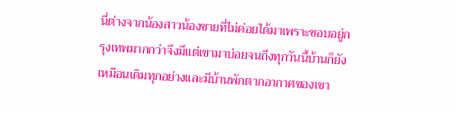นี่ต่างจากน้องสาวน้องชายที่ไม่ค่อยได้มาเพราะชอบอยู่กรุงเทพมากกว่าจึงมีแต่เขามาบ่อยจนถึงทุกวันนี้บ้านก็ยังเหมือนเดิมทุกอย่างและมีบ้านพักตากอากาศของเขา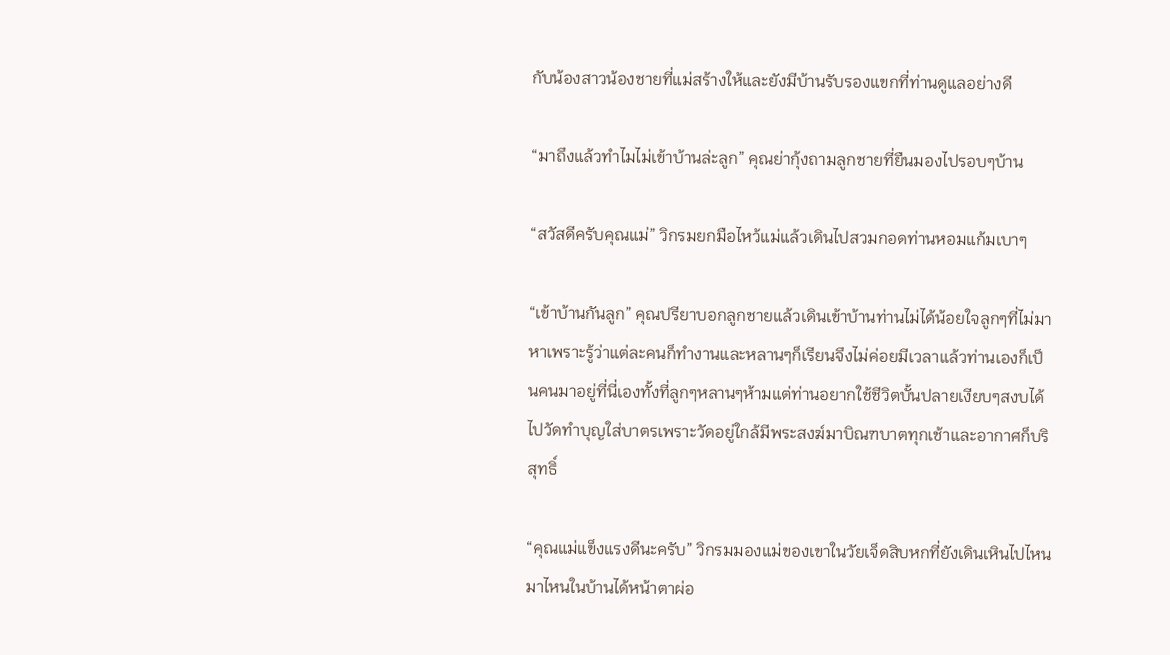กับน้องสาวน้องชายที่แม่สร้างให้และยังมีบ้านรับรองแขกที่ท่านดูแลอย่างดี

“มาถึงแล้วทำไมไม่เข้าบ้านล่ะลูก” คุณย่ากุ้งถามลูกชายที่ยืนมองไปรอบๆบ้าน

“สวัสดีครับคุณแม่” วิกรมยกมือไหว้แม่แล้วเดินไปสวมกอดท่านหอมแก้มเบาๆ

“เข้าบ้านกันลูก” คุณปรียาบอกลูกชายแล้วเดินเข้าบ้านท่านไม่ได้น้อยใจลูกๆที่ไม่มาหาเพราะรู้ว่าแต่ละคนก็ทำงานและหลานๆก็เรียนจึงไม่ค่อยมีเวลาแล้วท่านเองก็เป็นคนมาอยู่ที่นี่เองทั้งที่ลูกๆหลานๆห้ามแต่ท่านอยากใช้ชีวิตบั้นปลายเงียบๆสงบได้ไปวัดทำบุญใส่บาตรเพราะวัดอยู่ใกล้มีพระสงฆ์มาบิณฑบาตทุกเช้าและอากาศก็บริสุทธิ์

“คุณแม่แข็งแรงดีนะครับ” วิกรมมองแม่ของเขาในวัยเจ็ดสิบหกที่ยังเดินเหินไปไหนมาไหนในบ้านได้หน้าตาผ่อ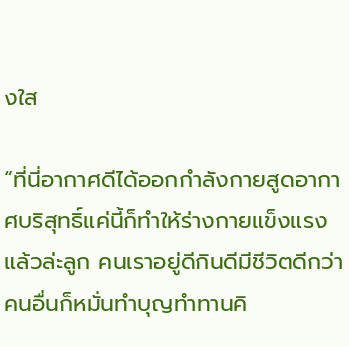งใส

“ที่นี่อากาศดีได้ออกกำลังกายสูดอากาศบริสุทธิ์แค่นี้ก็ทำให้ร่างกายแข็งแรงแล้วล่ะลูก คนเราอยู่ดีกินดีมีชีวิตดีกว่าคนอื่นก็หมั่นทำบุญทำทานคิ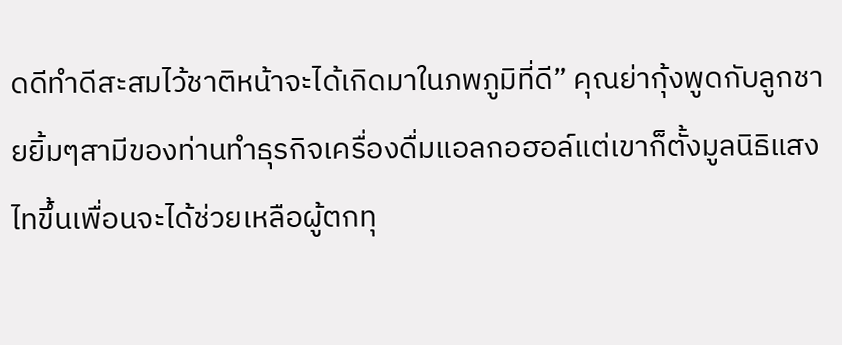ดดีทำดีสะสมไว้ชาติหน้าจะได้เกิดมาในภพภูมิที่ดี” คุณย่ากุ้งพูดกับลูกชายยิ้มๆสามีของท่านทำธุรกิจเครื่องดื่มแอลกอฮอล์แต่เขาก็ตั้งมูลนิธิแสงไทขึ้นเพื่อนจะได้ช่วยเหลือผู้ตกทุ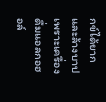กข์ได้ยากและล้างบาปเพราะเครื่องดื่มแอลกอฮอล์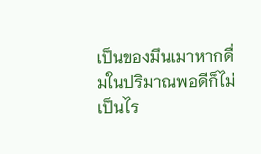เป็นของมึนเมาหากดื่มในปริมาณพอดีก็ไม่เป็นไร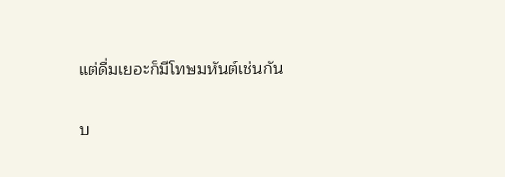แต่ดื่มเยอะก็มีโทษมหันต์เช่นกัน

บ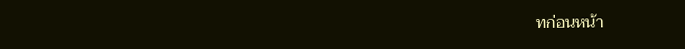ทก่อนหน้า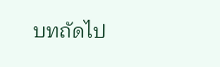บทถัดไป